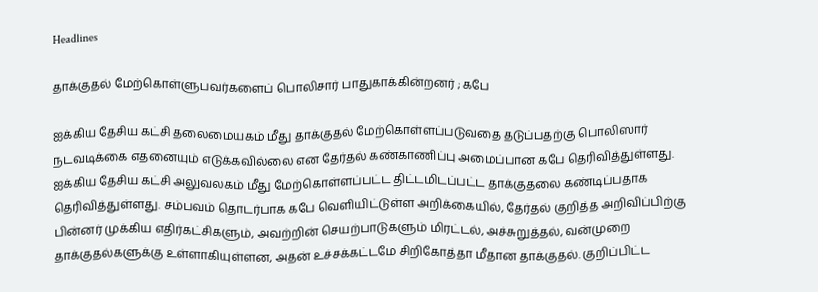Headlines

தாக்குதல் மேற்கொள்ளுபவர்களைப் பொலிசார் பாதுகாக்கின்றனர் ; கபே

ஐக்கிய தேசிய கட்சி தலைமையகம் மீது தாக்குதல் மேற்கொள்ளப்படுவதை தடுப்பதற்கு பொலிஸார் நடவடிக்கை எதனையும் எடுக்கவில்லை என தேர்தல் கண்காணிப்பு அமைப்பான கபே தெரிவித்துள்ளது. ஐக்கிய தேசிய கட்சி அலுவலகம் மீது மேற்கொள்ளப்பட்ட திட்டமிடப்பட்ட தாக்குதலை கண்டிப்பதாக தெரிவித்துள்ளது. சம்பவம் தொடர்பாக கபே வெளியிட்டுள்ள அறிக்கையில், தேர்தல் குறித்த அறிவிப்பிற்கு பின்னர் முக்கிய எதிர்கட்சிகளும், அவற்றின் செயற்பாடுகளும் மிரட்டல், அச்சுறுத்தல், வன்முறை தாக்குதல்களுக்கு உள்ளாகியுள்ளன, அதன் உச்சக்கட்டமே சிறிகோத்தா மீதான தாக்குதல். குறிப்பிட்ட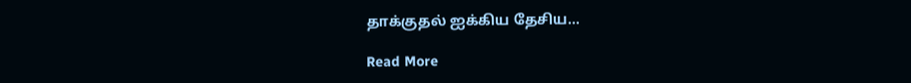தாக்குதல் ஐக்கிய தேசிய…

Read More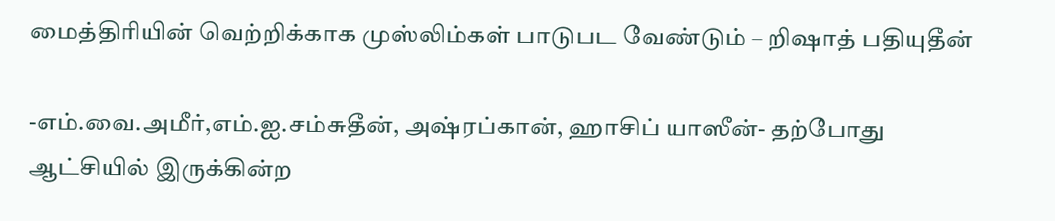மைத்திரியின் வெற்றிக்காக முஸ்லிம்கள் பாடுபட வேண்டும் – றிஷாத் பதியுதீன்

-எம்.வை.அமீர்,எம்.ஐ.சம்சுதீன், அஷ்ரப்கான், ஹாசிப் யாஸீன்- தற்போது ஆட்சியில் இருக்கின்ற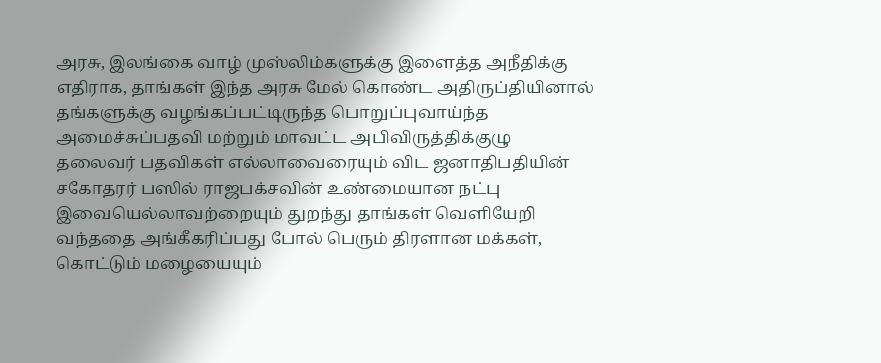அரசு, இலங்கை வாழ் முஸ்லிம்களுக்கு இளைத்த அநீதிக்கு எதிராக, தாங்கள் இந்த அரசு மேல் கொண்ட அதிருப்தியினால் தங்களுக்கு வழங்கப்பட்டிருந்த பொறுப்புவாய்ந்த அமைச்சுப்பதவி மற்றும் மாவட்ட அபிவிருத்திக்குழு தலைவர் பதவிகள் எல்லாவைரையும் விட ஜனாதிபதியின் சகோதரர் பஸில் ராஜபக்சவின் உண்மையான நட்பு இவையெல்லாவற்றையும் துறந்து தாங்கள் வெளியேறி வந்ததை அங்கீகரிப்பது போல் பெரும் திரளான மக்கள், கொட்டும் மழையையும்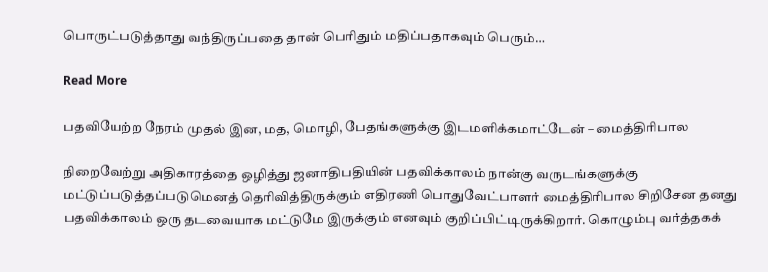பொருட்படுத்தாது வந்திருப்பதை தான் பெரிதும் மதிப்பதாகவும் பெரும்…

Read More

பதவியேற்ற நேரம் முதல் இன, மத, மொழி, பேதங்களுக்கு இடமளிக்கமாட்டேன் – மைத்திரிபால

நிறைவேற்று அதிகாரத்தை ஒழித்து ஜனாதிபதியின் பதவிக்காலம் நான்கு வருடங்களுக்கு மட்டுப்படுத்தப்படுமெனத் தெரிவித்திருக்கும் எதிரணி பொதுவேட்பாளர் மைத்திரிபால சிறிசேன தனது பதவிக்காலம் ஒரு தடவையாக மட்டுமே இருக்கும் எனவும் குறிப்பிட்டிருக்கிறார். கொழும்பு வர்த்தகக்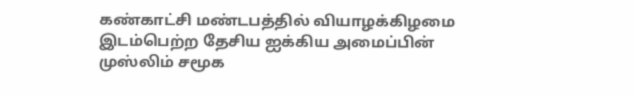கண்காட்சி மண்டபத்தில் வியாழக்கிழமை இடம்பெற்ற தேசிய ஐக்கிய அமைப்பின் முஸ்லிம் சமூக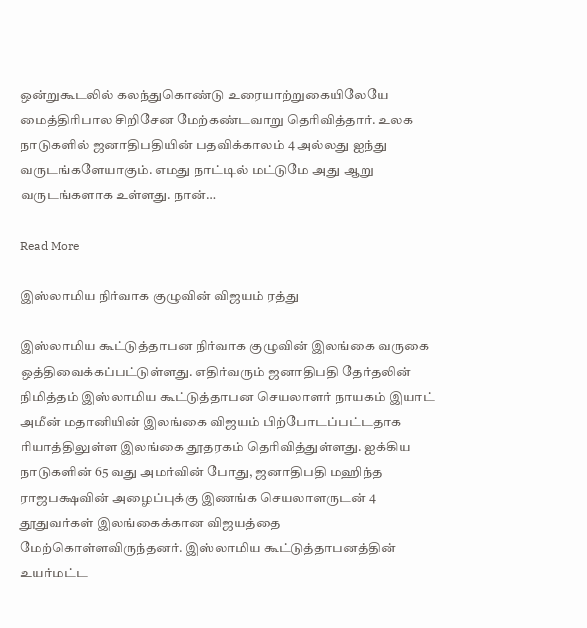ஒன்றுகூடலில் கலந்துகொண்டு உரையாற்றுகையிலேயே மைத்திரிபால சிறிசேன மேற்கண்டவாறு தெரிவித்தார். உலக நாடுகளில் ஜனாதிபதியின் பதவிக்காலம் 4 அல்லது ஐந்து வருடங்களேயாகும். எமது நாட்டில் மட்டுமே அது ஆறு வருடங்களாக உள்ளது. நான்…

Read More

இஸ்லாமிய நிர்வாக குழுவின் விஜயம் ரத்து

இஸ்லாமிய கூட்டுத்தாபன நிர்வாக குழுவின் இலங்கை வருகை ஒத்திவைக்கப்பட்டுள்ளது. எதிர்வரும் ஜனாதிபதி தேர்தலின் நிமித்தம் இஸ்லாமிய கூட்டுத்தாபன செயலாளர் நாயகம் இயாட் அமீன் மதானியின் இலங்கை விஜயம் பிற்போடப்பட்டதாக ரியாத்திலுள்ள இலங்கை தூதரகம் தெரிவித்துள்ளது. ஐக்கிய நாடுகளின் 65 வது அமர்வின் போது, ஜனாதிபதி மஹிந்த ராஜபக்ஷவின் அழைப்புக்கு இணங்க செயலாளருடன் 4 தூதுவர்கள் இலங்கைக்கான விஜயத்தை மேற்கொள்ளவிருந்தனர். இஸ்லாமிய கூட்டுத்தாபனத்தின் உயர்மட்ட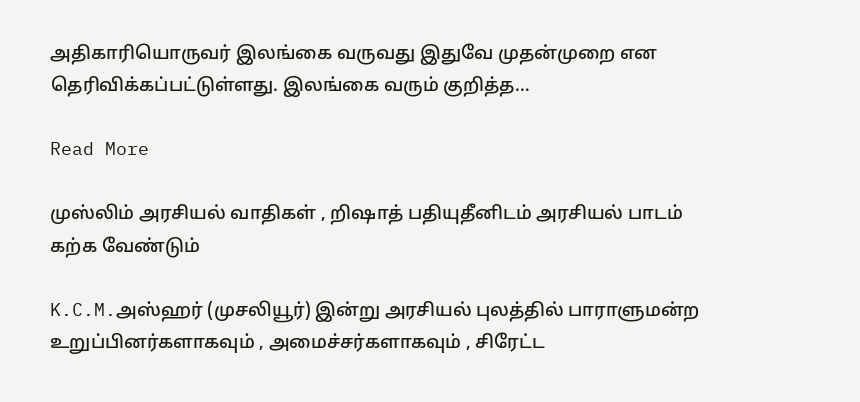அதிகாரியொருவர் இலங்கை வருவது இதுவே முதன்முறை என தெரிவிக்கப்பட்டுள்ளது. இலங்கை வரும் குறித்த…

Read More

முஸ்லிம் அரசியல் வாதிகள் , றிஷாத் பதியுதீனிடம் அரசியல் பாடம் கற்க வேண்டும்

K.C.M.அஸ்ஹர் (முசலியூர்) இன்று அரசியல் புலத்தில் பாராளுமன்ற உறுப்பினர்களாகவும் , அமைச்சர்களாகவும் , சிரேட்ட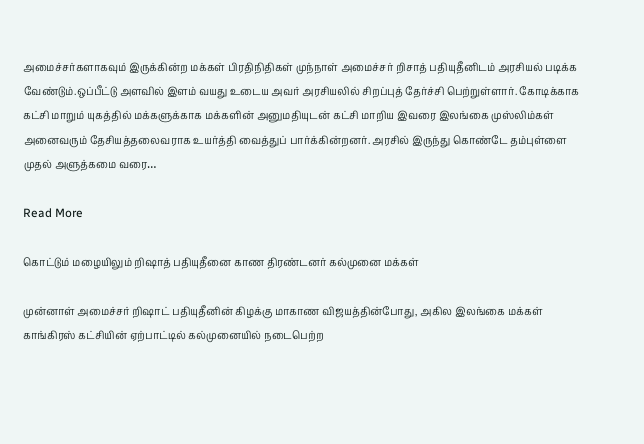அமைச்சர்களாகவும் இருக்கின்ற மக்கள் பிரதிநிதிகள் முந்நாள் அமைச்சர் றிசாத் பதியுதீனிடம் அரசியல் படிக்க வேண்டும்.ஒப்பீட்டு அளவில் இளம் வயது உடைய அவர் அரசியலில் சிறப்புத் தேர்ச்சி பெற்றுள்ளார். கோடிக்காக கட்சி மாறும் யுகத்தில் மக்களுக்காக மக்களின் அனுமதியுடன் கட்சி மாறிய இவரை இலங்கை முஸ்லிம்கள் அனைவரும் தேசியத்தலைவராக உயர்த்தி வைத்துப் பார்க்கின்றனர். அரசில் இருந்து கொண்டே தம்புள்ளை முதல் அளுத்கமை வரை…

Read More

கொட்டும் மழையிலும் றிஷாத் பதியுதீனை காண திரண்டனர் கல்முனை மக்கள்

முன்னாள் அமைச்சர் றிஷாட் பதியுதீனின் கிழக்கு மாகாண விஜயத்தின்போது, அகில இலங்கை மக்கள் காங்கிரஸ் கட்சியின் ஏற்பாட்டில் கல்முனையில் நடைபெற்ற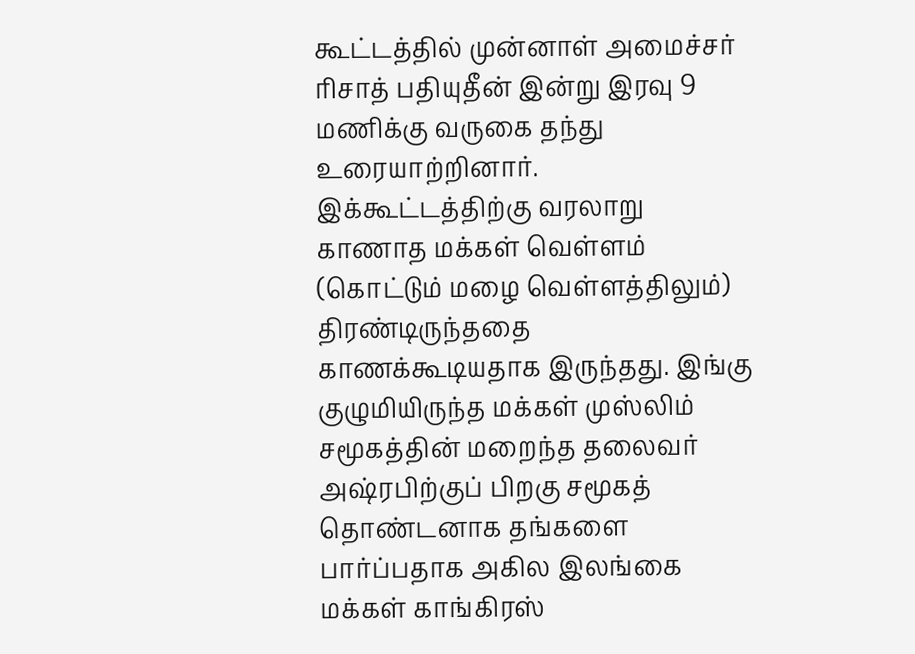கூட்டத்தில் முன்னாள் அமைச்சர் ரிசாத் பதியுதீன் இன்று இரவு 9 மணிக்கு வருகை தந்து உரையாற்றினார். இக்கூட்டத்திற்கு வரலாறு காணாத மக்கள் வெள்ளம் (கொட்டும் மழை வெள்ளத்திலும்) திரண்டிருந்ததை காணக்கூடியதாக இருந்தது. இங்கு குழுமியிருந்த மக்கள் முஸ்லிம் சமூகத்தின் மறைந்த தலைவர் அஷ்ரபிற்குப் பிறகு சமூகத் தொண்டனாக தங்களை பார்ப்பதாக அகில இலங்கை மக்கள் காங்கிரஸ்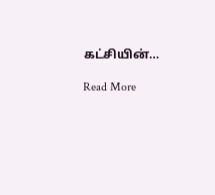கட்சியின்…

Read More